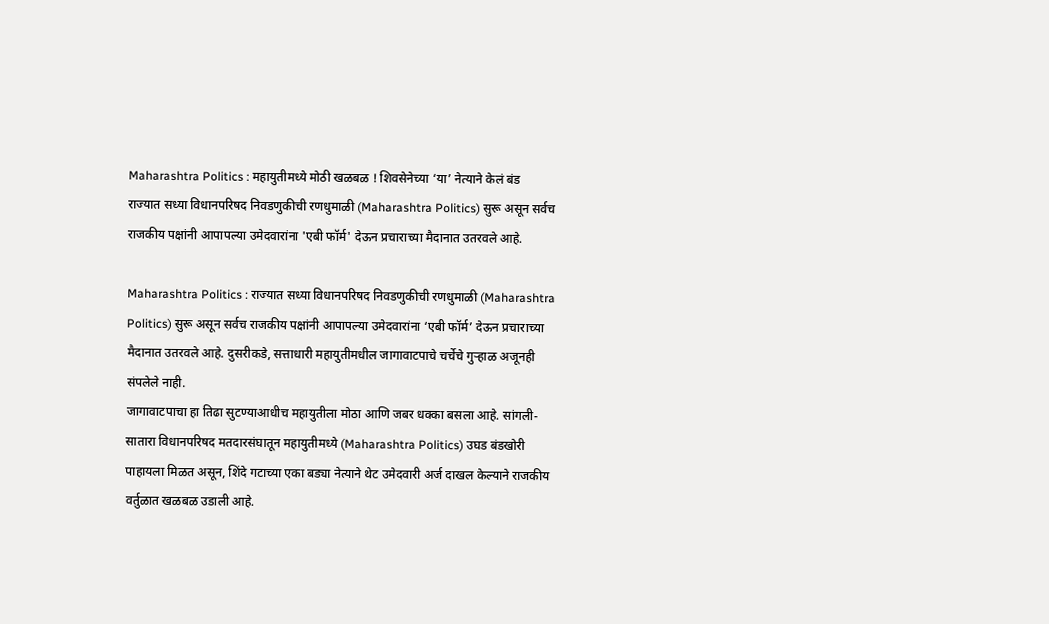Maharashtra Politics : महायुतीमध्ये मोठी खळबळ ! शिवसेनेच्या ‘या’ नेत्याने केलं बंड
राज्यात सध्या विधानपरिषद निवडणुकीची रणधुमाळी (Maharashtra Politics) सुरू असून सर्वच राजकीय पक्षांनी आपापल्या उमेदवारांना 'एबी फॉर्म' देऊन प्रचाराच्या मैदानात उतरवले आहे.

Maharashtra Politics : राज्यात सध्या विधानपरिषद निवडणुकीची रणधुमाळी (Maharashtra Politics) सुरू असून सर्वच राजकीय पक्षांनी आपापल्या उमेदवारांना ‘एबी फॉर्म’ देऊन प्रचाराच्या मैदानात उतरवले आहे. दुसरीकडे, सत्ताधारी महायुतीमधील जागावाटपाचे चर्चेचे गुऱ्हाळ अजूनही संपलेले नाही.
जागावाटपाचा हा तिढा सुटण्याआधीच महायुतीला मोठा आणि जबर धक्का बसला आहे. सांगली-सातारा विधानपरिषद मतदारसंघातून महायुतीमध्ये (Maharashtra Politics) उघड बंडखोरी पाहायला मिळत असून, शिंदे गटाच्या एका बड्या नेत्याने थेट उमेदवारी अर्ज दाखल केल्याने राजकीय वर्तुळात खळबळ उडाली आहे.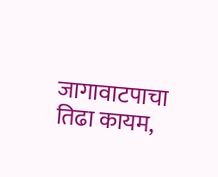जागावाटपाचा तिढा कायम,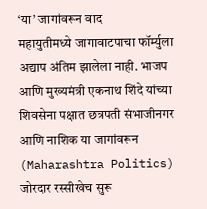‘या’ जागांवरून वाद
महायुतीमध्ये जागावाटपाचा फॉर्म्युला अद्याप अंतिम झालेला नाही. भाजप आणि मुख्यमंत्री एकनाथ शिंदे यांच्या शिवसेना पक्षात छत्रपती संभाजीनगर आणि नाशिक या जागांवरून (Maharashtra Politics) जोरदार रस्सीखेच सुरू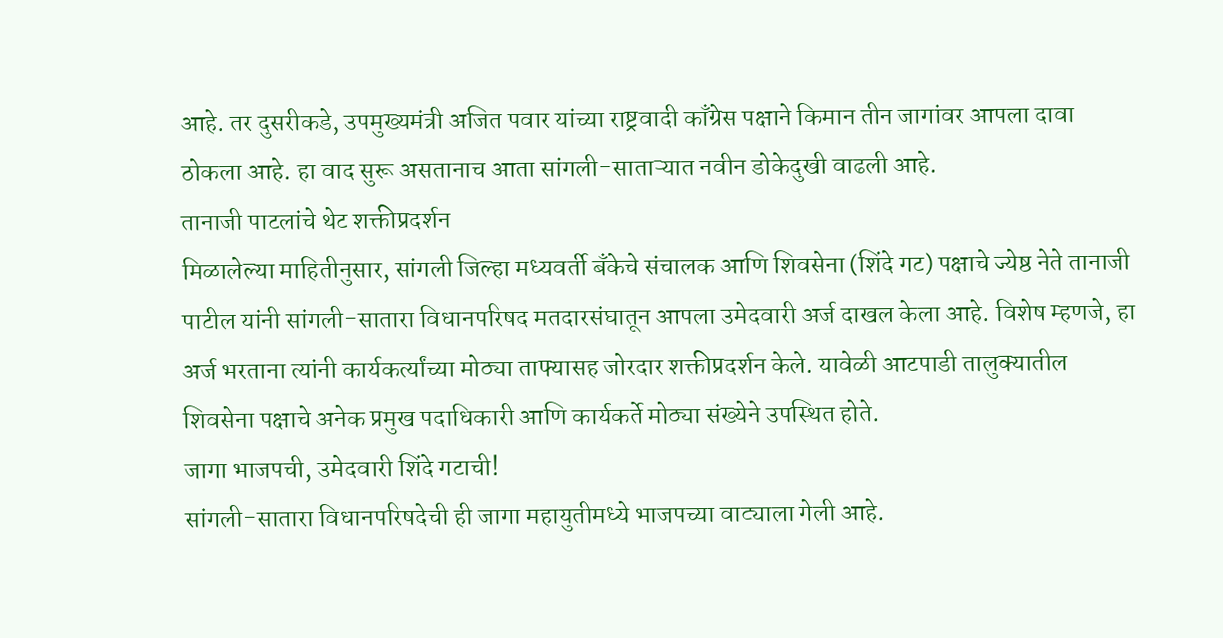आहे. तर दुसरीकडे, उपमुख्यमंत्री अजित पवार यांच्या राष्ट्रवादी काँग्रेस पक्षाने किमान तीन जागांवर आपला दावा ठोकला आहे. हा वाद सुरू असतानाच आता सांगली-साताऱ्यात नवीन डोकेदुखी वाढली आहे.
तानाजी पाटलांचे थेट शक्तीप्रदर्शन
मिळालेल्या माहितीनुसार, सांगली जिल्हा मध्यवर्ती बँकेचे संचालक आणि शिवसेना (शिंदे गट) पक्षाचे ज्येष्ठ नेते तानाजी पाटील यांनी सांगली-सातारा विधानपरिषद मतदारसंघातून आपला उमेदवारी अर्ज दाखल केला आहे. विशेष म्हणजे, हा अर्ज भरताना त्यांनी कार्यकर्त्यांच्या मोठ्या ताफ्यासह जोरदार शक्तीप्रदर्शन केले. यावेळी आटपाडी तालुक्यातील शिवसेना पक्षाचे अनेक प्रमुख पदाधिकारी आणि कार्यकर्ते मोठ्या संख्येने उपस्थित होते.
जागा भाजपची, उमेदवारी शिंदे गटाची!
सांगली-सातारा विधानपरिषदेची ही जागा महायुतीमध्ये भाजपच्या वाट्याला गेली आहे.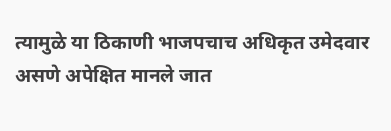त्यामुळे या ठिकाणी भाजपचाच अधिकृत उमेदवार असणे अपेक्षित मानले जात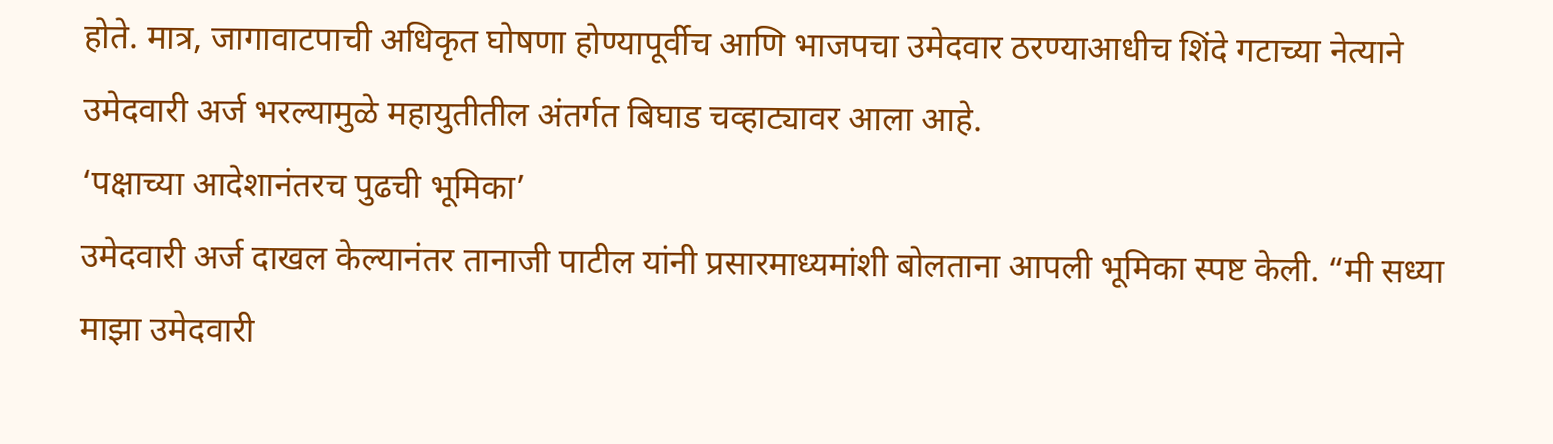होते. मात्र, जागावाटपाची अधिकृत घोषणा होण्यापूर्वीच आणि भाजपचा उमेदवार ठरण्याआधीच शिंदे गटाच्या नेत्याने उमेदवारी अर्ज भरल्यामुळे महायुतीतील अंतर्गत बिघाड चव्हाट्यावर आला आहे.
‘पक्षाच्या आदेशानंतरच पुढची भूमिका’
उमेदवारी अर्ज दाखल केल्यानंतर तानाजी पाटील यांनी प्रसारमाध्यमांशी बोलताना आपली भूमिका स्पष्ट केली. “मी सध्या माझा उमेदवारी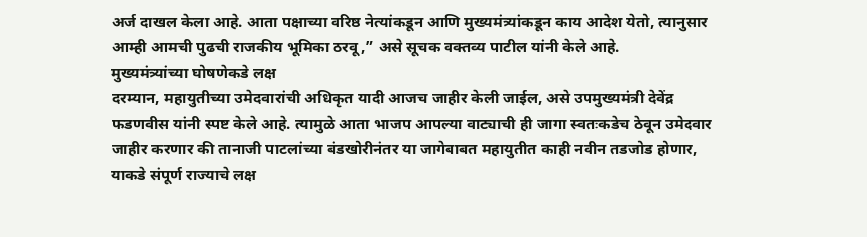अर्ज दाखल केला आहे. आता पक्षाच्या वरिष्ठ नेत्यांकडून आणि मुख्यमंत्र्यांकडून काय आदेश येतो, त्यानुसार आम्ही आमची पुढची राजकीय भूमिका ठरवू,” असे सूचक वक्तव्य पाटील यांनी केले आहे.
मुख्यमंत्र्यांच्या घोषणेकडे लक्ष
दरम्यान, महायुतीच्या उमेदवारांची अधिकृत यादी आजच जाहीर केली जाईल, असे उपमुख्यमंत्री देवेंद्र फडणवीस यांनी स्पष्ट केले आहे. त्यामुळे आता भाजप आपल्या वाट्याची ही जागा स्वतःकडेच ठेवून उमेदवार जाहीर करणार की तानाजी पाटलांच्या बंडखोरीनंतर या जागेबाबत महायुतीत काही नवीन तडजोड होणार, याकडे संपूर्ण राज्याचे लक्ष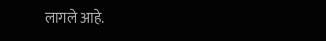लागले आहे.